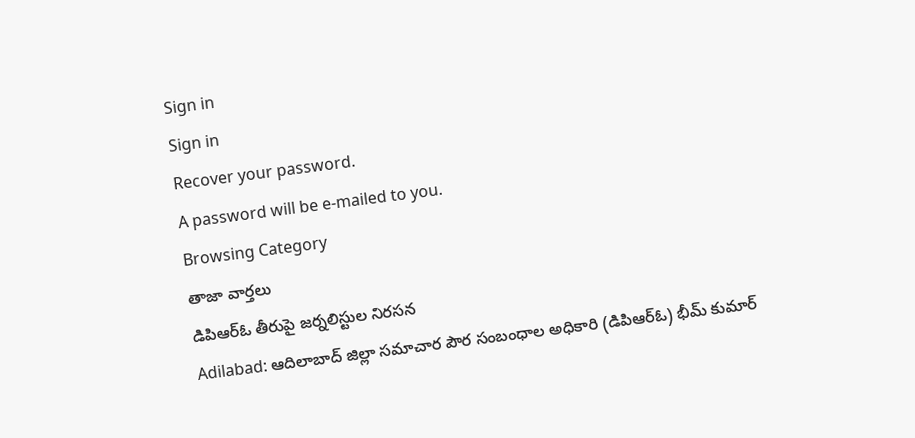Sign in
Sign in
Recover your password.
A password will be e-mailed to you.
Browsing Category
తాజా వార్తలు
డిపిఆర్ఓ తీరుపై జర్నలిస్టుల నిరసన
Adilabad: ఆదిలాబాద్ జిల్లా సమాచార పౌర సంబంధాల అధికారి (డిపిఆర్ఓ) భీమ్ కుమార్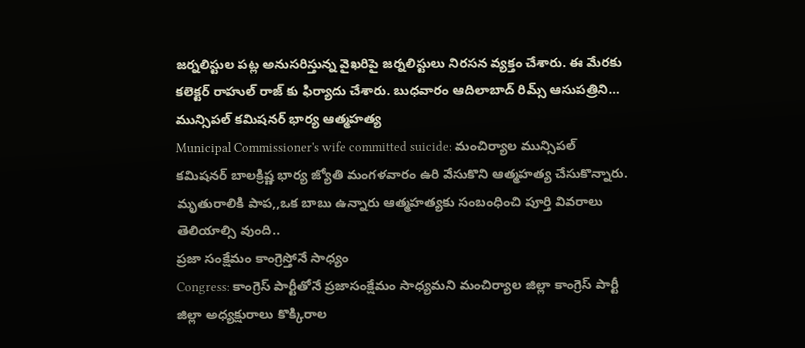జర్నలిస్టుల పట్ల అనుసరిస్తున్న వైఖరిపై జర్నలిస్టులు నిరసన వ్యక్తం చేశారు. ఈ మేరకు కలెక్టర్ రాహుల్ రాజ్ కు ఫిర్యాదు చేశారు. బుధవారం ఆదిలాబాద్ రిమ్స్ ఆసుపత్రిని…
మున్సిపల్ కమిషనర్ భార్య ఆత్మహత్య
Municipal Commissioner's wife committed suicide: మంచిర్యాల మున్సిపల్ కమిషనర్ బాలక్రిష్ణ భార్య జ్యోతి మంగళవారం ఉరి వేసుకొని ఆత్మహత్య చేసుకొన్నారు. మృతురాలికి పాప,,ఒక బాబు ఉన్నారు ఆత్మహత్యకు సంబంధించి పూర్తి వివరాలు తెలియాల్సి వుంది..
ప్రజా సంక్షేమం కాంగ్రెస్తోనే సాధ్యం
Congress: కాంగ్రెస్ పార్టీతోనే ప్రజాసంక్షేమం సాధ్యమని మంచిర్యాల జిల్లా కాంగ్రెస్ పార్టీ జిల్లా అధ్యక్షురాలు కొక్కిరాల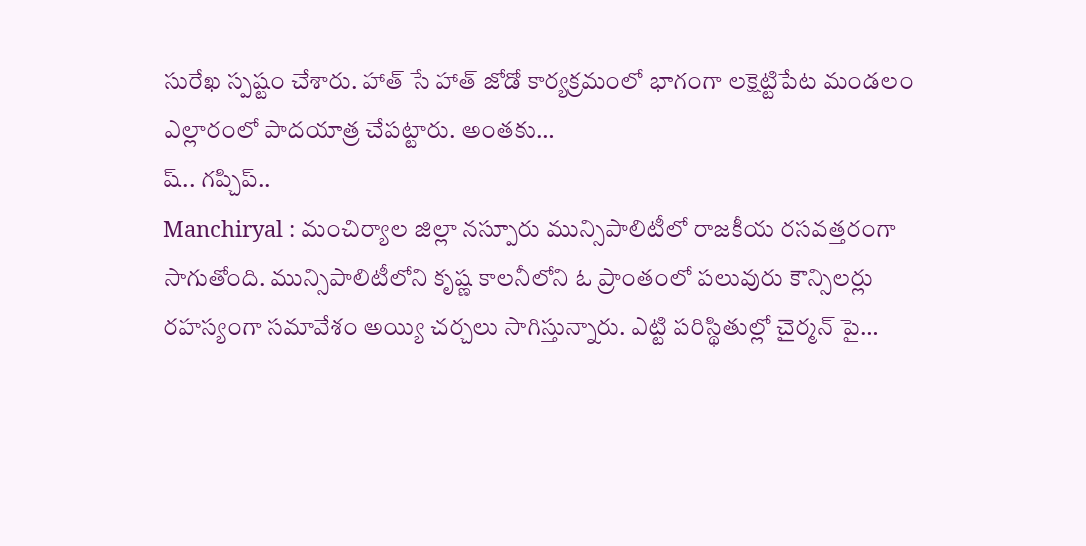సురేఖ స్పష్టం చేశారు. హాత్ సే హాత్ జోడో కార్యక్రమంలో భాగంగా లక్షెట్టిపేట మండలం ఎల్లారంలో పాదయాత్ర చేపట్టారు. అంతకు…
ష్.. గప్చిప్..
Manchiryal : మంచిర్యాల జిల్లా నస్పూరు మున్సిపాలిటీలో రాజకీయ రసవత్తరంగా సాగుతోంది. మున్సిపాలిటీలోని కృష్ణ కాలనీలోని ఓ ప్రాంతంలో పలువురు కౌన్సిలర్లు రహస్యంగా సమావేశం అయ్యి చర్చలు సాగిస్తున్నారు. ఎట్టి పరిస్థితుల్లో చైర్మన్ పై…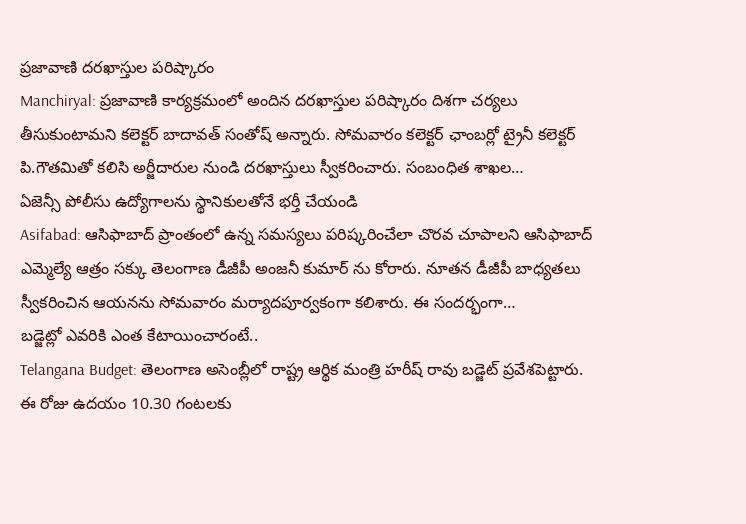ప్రజావాణి దరఖాస్తుల పరిష్కారం
Manchiryal: ప్రజావాణి కార్యక్రమంలో అందిన దరఖాస్తుల పరిష్కారం దిశగా చర్యలు తీసుకుంటామని కలెక్టర్ బాదావత్ సంతోష్ అన్నారు. సోమవారం కలెక్టర్ ఛాంబర్లో ట్రైనీ కలెక్టర్ పి.గౌతమితో కలిసి అర్జీదారుల నుండి దరఖాస్తులు స్వీకరించారు. సంబంధిత శాఖల…
ఏజెన్సీ పోలీసు ఉద్యోగాలను స్థానికులతోనే భర్తీ చేయండి
Asifabad: ఆసిఫాబాద్ ప్రాంతంలో ఉన్న సమస్యలు పరిష్కరించేలా చొరవ చూపాలని ఆసిఫాబాద్ ఎమ్మెల్యే ఆత్రం సక్కు తెలంగాణ డీజీపీ అంజనీ కుమార్ ను కోరారు. నూతన డీజీపీ బాధ్యతలు స్వీకరించిన ఆయనను సోమవారం మర్యాదపూర్వకంగా కలిశారు. ఈ సందర్భంగా…
బడ్జెట్లో ఎవరికి ఎంత కేటాయించారంటే..
Telangana Budget: తెలంగాణ అసెంబ్లీలో రాష్ట్ర ఆర్థిక మంత్రి హరీష్ రావు బడ్జెట్ ప్రవేశపెట్టారు. ఈ రోజు ఉదయం 10.30 గంటలకు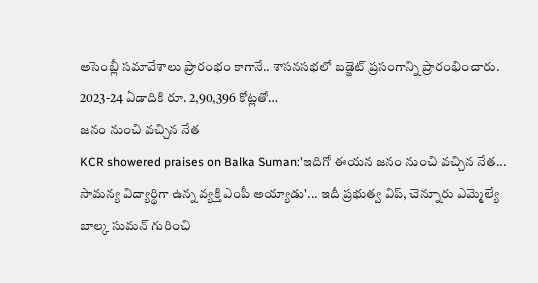అసెంబ్లీ సమావేశాలు ప్రారంభం కాగానే.. శాసనసభలో బడ్జెట్ ప్రసంగాన్ని ప్రారంభించారు. 2023-24 ఏడాదికి రూ. 2,90,396 కోట్లతో…
జనం నుంచి వచ్చిన నేత
KCR showered praises on Balka Suman:'ఇదిగో ఈయన జనం నుంచి వచ్చిన నేత... సామన్య విద్యార్థిగా ఉన్న వ్యక్తి ఎంపీ అయ్యాడు'... ఇదీ ప్రభుత్వ విప్, చెన్నూరు ఎమ్మెల్యే బాల్క సుమన్ గురించి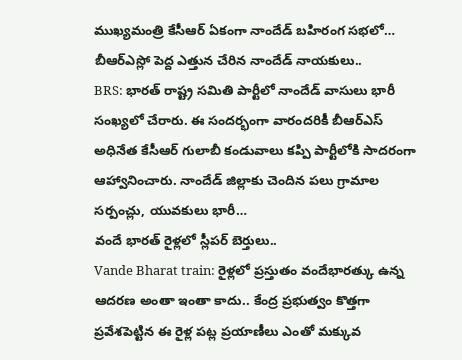ముఖ్యమంత్రి కేసీఆర్ ఏకంగా నాందేడ్ బహిరంగ సభలో…
బీఆర్ఎస్లో పెద్ద ఎత్తున చేరిన నాందేడ్ నాయకులు..
BRS: భారత్ రాష్ట్ర సమితి పార్టీలో నాందేడ్ వాసులు భారీ సంఖ్యలో చేరారు. ఈ సందర్భంగా వారందరికీ బీఆర్ఎస్ అధినేత కేసీఆర్ గులాబీ కండువాలు కప్పి పార్టీలోకి సాదరంగా ఆహ్వానించారు. నాందేడ్ జిల్లాకు చెందిన పలు గ్రామాల సర్పంచ్లు, యువకులు భారీ…
వందే భారత్ రైళ్లలో స్లీపర్ బెర్తులు..
Vande Bharat train: రైళ్లలో ప్రస్తుతం వందేభారత్కు ఉన్న ఆదరణ అంతా ఇంతా కాదు.. కేంద్ర ప్రభుత్వం కొత్తగా ప్రవేశపెట్టిన ఈ రైళ్ల పట్ల ప్రయాణీలు ఎంతో మక్కువ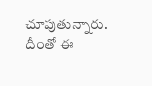చూపుతున్నారు. దీంతో ఈ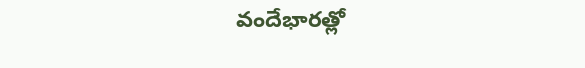వందేభారత్లో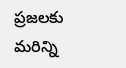ప్రజలకు మరిన్ని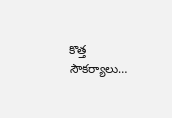కొత్త సౌకర్యాలు…